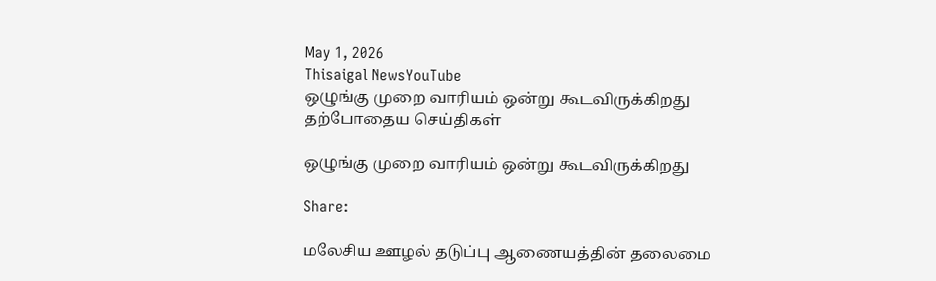May 1, 2026
Thisaigal NewsYouTube
ஒழுங்கு முறை வாரியம் ஒன்று கூடவிருக்கிறது
தற்போதைய செய்திகள்

ஒழுங்கு முறை வாரியம் ஒன்று கூடவிருக்கிறது

Share:

மலேசிய ஊழல் தடுப்பு ஆணையத்தின் தலைமை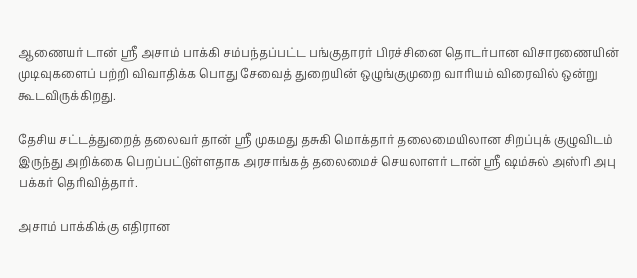ஆணையர் டான் ஸ்ரீ அசாம் பாக்கி சம்பந்தப்பட்ட பங்குதாரர் பிரச்சினை தொடர்பான விசாரணையின் முடிவுகளைப் பற்றி விவாதிக்க பொது சேவைத் துறையின் ஒழுங்குமுறை வாரியம் விரைவில் ஒன்று கூடவிருக்கிறது.

தேசிய சட்டத்துறைத் தலைவர் தான் ஸ்ரீ முகமது தசுகி மொக்தார் தலைமையிலான சிறப்புக் குழுவிடம் இருந்து அறிக்கை பெறப்பட்டுள்ளதாக அரசாங்கத் தலைமைச் செயலாளர் டான் ஸ்ரீ ஷம்சுல் அஸ்ரி அபு பக்கர் தெரிவித்தார்.

அசாம் பாக்கிக்கு எதிரான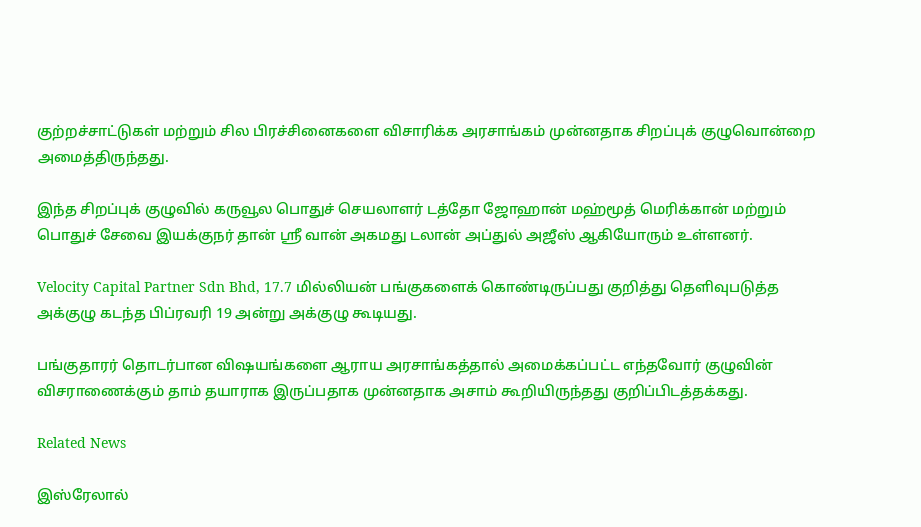குற்றச்சாட்டுகள் மற்றும் சில பிரச்சினைகளை விசாரிக்க அரசாங்கம் முன்னதாக சிறப்புக் குழுவொன்றை அமைத்திருந்தது.

இந்த சிறப்புக் குழுவில் கருவூல பொதுச் செயலாளர் டத்தோ ஜோஹான் மஹ்மூத் மெரிக்கான் மற்றும் பொதுச் சேவை இயக்குநர் தான் ஸ்ரீ வான் அகமது டலான் அப்துல் அஜீஸ் ஆகியோரும் உள்ளனர்.

Velocity Capital Partner Sdn Bhd, 17.7 மில்லியன் பங்குகளைக் கொண்டிருப்பது குறித்து தெளிவுபடுத்த அக்குழு கடந்த பிப்ரவரி 19 அன்று அக்குழு கூடியது.

பங்குதாரர் தொடர்பான விஷயங்களை ஆராய அரசாங்கத்தால் அமைக்கப்பட்ட எந்தவோர் குழுவின் விசராணைக்கும் தாம் தயாராக இருப்பதாக முன்னதாக அசாம் கூறியிருந்தது குறிப்பிடத்தக்கது.

Related News

இஸ்ரேலால்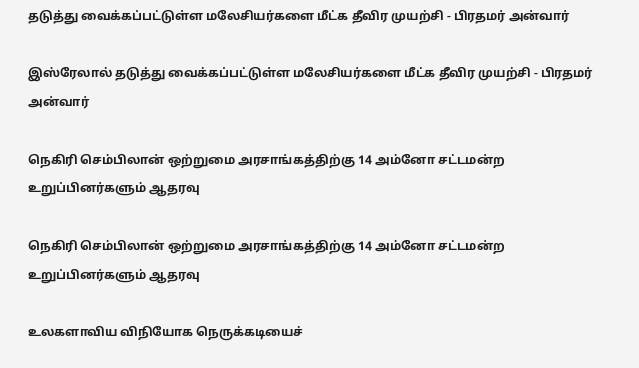தடுத்து வைக்கப்பட்டுள்ள மலேசியர்களை மீட்க தீவிர முயற்சி - பிரதமர் அன்வார்

இஸ்ரேலால் தடுத்து வைக்கப்பட்டுள்ள மலேசியர்களை மீட்க தீவிர முயற்சி - பிரதமர் அன்வார்

நெகிரி செம்பிலான் ஒற்றுமை அரசாங்கத்திற்கு 14 அம்னோ சட்டமன்ற உறுப்பினர்களும் ஆதரவு

நெகிரி செம்பிலான் ஒற்றுமை அரசாங்கத்திற்கு 14 அம்னோ சட்டமன்ற உறுப்பினர்களும் ஆதரவு

உலகளாவிய விநியோக நெருக்கடியைச்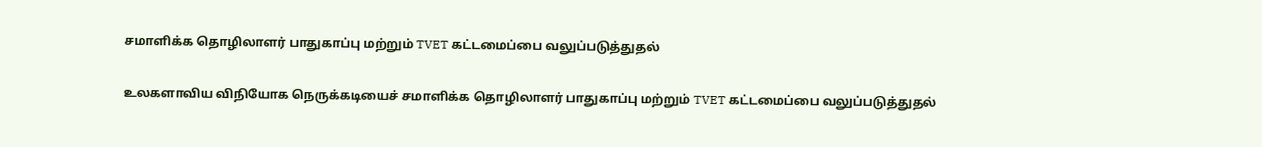சமாளிக்க தொழிலாளர் பாதுகாப்பு மற்றும் TVET கட்டமைப்பை வலுப்படுத்துதல்

உலகளாவிய விநியோக நெருக்கடியைச் சமாளிக்க தொழிலாளர் பாதுகாப்பு மற்றும் TVET கட்டமைப்பை வலுப்படுத்துதல்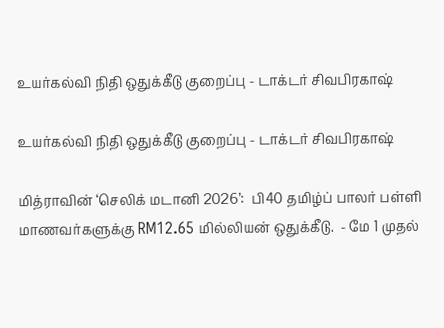உயர்கல்வி நிதி ஒதுக்கீடு குறைப்பு - டாக்டர் சிவபிரகாஷ்

உயர்கல்வி நிதி ஒதுக்கீடு குறைப்பு - டாக்டர் சிவபிரகாஷ்

மித்ராவின் ‘செலிக் மடானி 2026’:  பி40 தமிழ்ப் பாலர் பள்ளி மாணவர்களுக்கு RM12.65 மில்லியன் ஒதுக்கீடு.  - மே 1 முதல்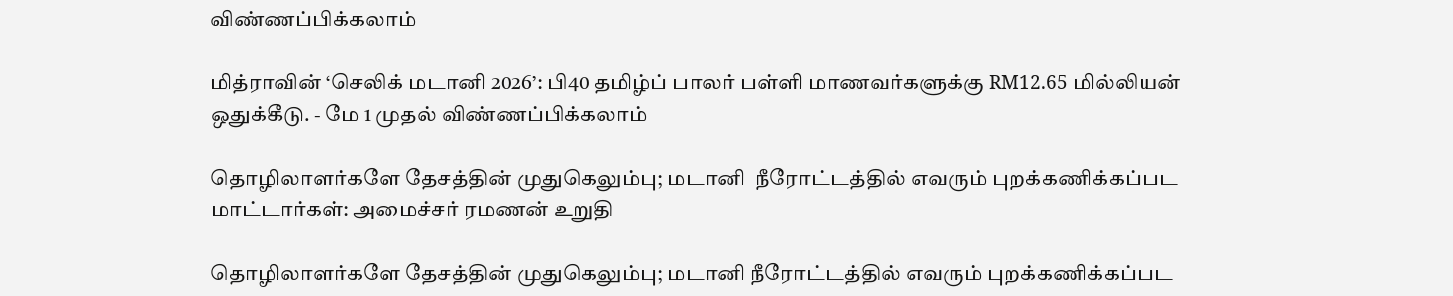விண்ணப்பிக்கலாம்

மித்ராவின் ‘செலிக் மடானி 2026’: பி40 தமிழ்ப் பாலர் பள்ளி மாணவர்களுக்கு RM12.65 மில்லியன் ஒதுக்கீடு. - மே 1 முதல் விண்ணப்பிக்கலாம்

தொழிலாளர்களே தேசத்தின் முதுகெலும்பு; மடானி  நீரோட்டத்தில் எவரும் புறக்கணிக்கப்பட மாட்டார்கள்: அமைச்சர் ரமணன் உறுதி

தொழிலாளர்களே தேசத்தின் முதுகெலும்பு; மடானி நீரோட்டத்தில் எவரும் புறக்கணிக்கப்பட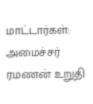மாட்டார்கள்: அமைச்சர் ரமணன் உறுதி